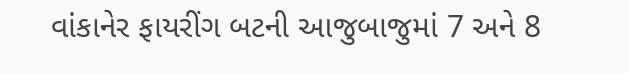વાંકાનેર ફાયરીંગ બટની આજુબાજુમાં 7 અને 8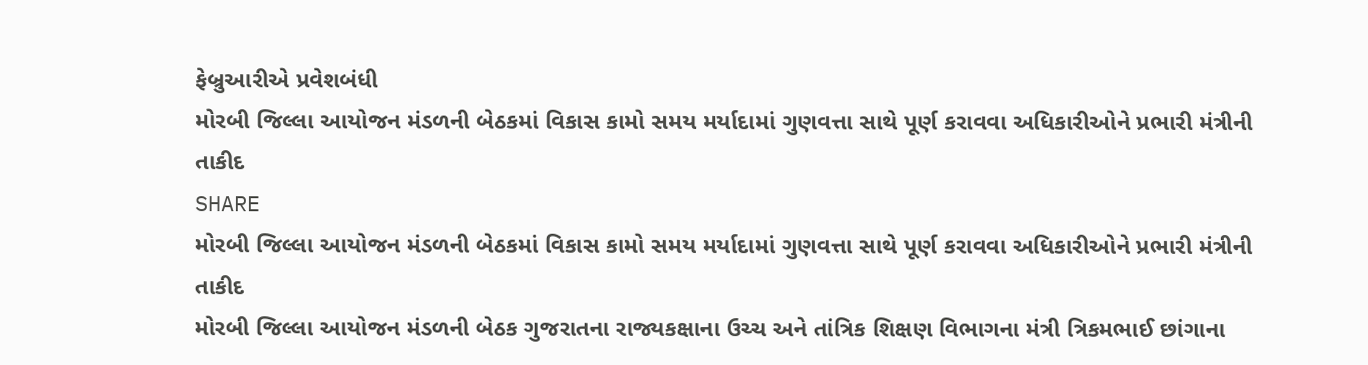ફેબ્રુઆરીએ પ્રવેશબંધી
મોરબી જિલ્લા આયોજન મંડળની બેઠકમાં વિકાસ કામો સમય મર્યાદામાં ગુણવત્તા સાથે પૂર્ણ કરાવવા અધિકારીઓને પ્રભારી મંત્રીની તાકીદ
SHARE
મોરબી જિલ્લા આયોજન મંડળની બેઠકમાં વિકાસ કામો સમય મર્યાદામાં ગુણવત્તા સાથે પૂર્ણ કરાવવા અધિકારીઓને પ્રભારી મંત્રીની તાકીદ
મોરબી જિલ્લા આયોજન મંડળની બેઠક ગુજરાતના રાજ્યકક્ષાના ઉચ્ચ અને તાંત્રિક શિક્ષણ વિભાગના મંત્રી ત્રિકમભાઈ છાંગાના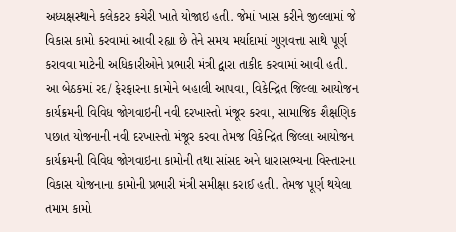અધ્યક્ષસ્થાને કલેકટર કચેરી ખાતે યોજાઇ હતી. જેમાં ખાસ કરીને જીલ્લામાં જે વિકાસ કામો કરવામાં આવી રહ્યા છે તેને સમય મર્યાદામાં ગુણવત્તા સાથે પૂર્ણ કરાવવા માટેની અધિકારીઓને પ્રભારી મંત્રી દ્વારા તાકીદ કરવામાં આવી હતી.
આ બેઠકમાં રદ/ ફેરફારના કામોને બહાલી આપવા, વિકેન્દ્રિત જિલ્લા આયોજન કાર્યક્રમની વિવિધ જોગવાઇની નવી દરખાસ્તો મંજૂર કરવા, સામાજિક શૈક્ષણિક પછાત યોજનાની નવી દરખાસ્તો મંજૂર કરવા તેમજ વિકેન્દ્રિત જિલ્લા આયોજન કાર્યક્રમની વિવિધ જોગવાઇના કામોની તથા સાંસદ અને ધારાસભ્યના વિસ્તારના વિકાસ યોજનાના કામોની પ્રભારી મંત્રી સમીક્ષા કરાઈ હતી. તેમજ પૂર્ણ થયેલા તમામ કામો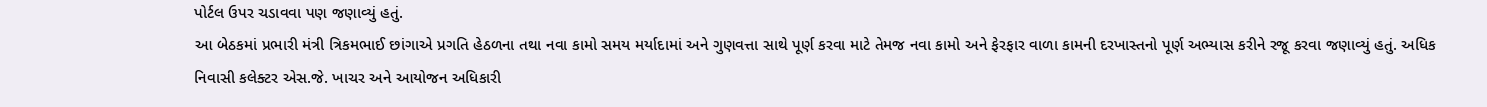પોર્ટલ ઉપર ચડાવવા પણ જણાવ્યું હતું.
આ બેઠકમાં પ્રભારી મંત્રી ત્રિકમભાઈ છાંગાએ પ્રગતિ હેઠળના તથા નવા કામો સમય મર્યાદામાં અને ગુણવત્તા સાથે પૂર્ણ કરવા માટે તેમજ નવા કામો અને ફેરફાર વાળા કામની દરખાસ્તનો પૂર્ણ અભ્યાસ કરીને રજૂ કરવા જણાવ્યું હતું. અધિક નિવાસી કલેક્ટર એસ.જે. ખાચર અને આયોજન અધિકારી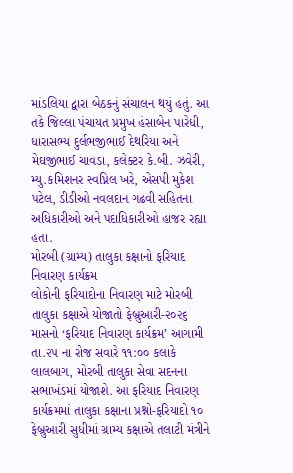માંડલિયા દ્વારા બેઠકનું સંચાલન થયું હતું. આ તકે જિલ્લા પંચાયત પ્રમુખ હંસાબેન પારેધી, ધારાસભ્ય દુર્લભજીભાઈ દેથરિયા અને મેઘજીભાઈ ચાવડા, કલેક્ટર કે.બી. ઝવેરી, મ્યુ.કમિશનર સ્વપ્નિલ ખરે, એસપી મુકેશ પટેલ, ડીડીઓ નવલદાન ગઢવી સહિતના અધિકારીઓ અને પદાધિકારીઓ હાજર રહ્યા હતા.
મોરબી (ગ્રામ્ય) તાલુકા કક્ષાનો ફરિયાદ નિવારણ કાર્યક્રમ
લોકોની ફરિયાદોના નિવારણ માટે મોરબી તાલુકા કક્ષાએ યોજાતો ફેબ્રુઆરી-૨૦૨૬ માસનો ‘ફરિયાદ નિવારણ કાર્યક્રમ’ આગામી તા.૨૫ ના રોજ સવારે ૧૧:૦૦ કલાકે લાલબાગ, મોરબી તાલુકા સેવા સદનના સભાખંડમાં યોજાશે. આ ફરિયાદ નિવારણ કાર્યક્રમમાં તાલુકા કક્ષાના પ્રશ્નો-ફરિયાદો ૧૦ ફેબ્રુઆરી સુધીમાં ગ્રામ્ય કક્ષાએ તલાટી મંત્રીને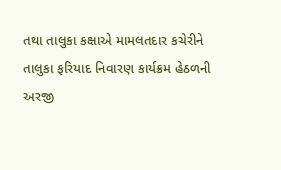તથા તાલુકા કક્ષાએ મામલતદાર કચેરીને તાલુકા ફરિયાદ નિવારણ કાર્યક્રમ હેઠળની અરજી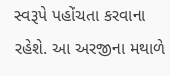સ્વરૂપે પહોંચતા કરવાના રહેશે. આ અરજીના મથાળે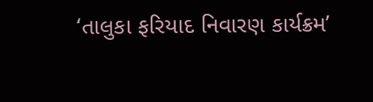‘તાલુકા ફરિયાદ નિવારણ કાર્યક્રમ’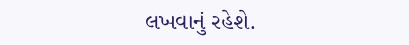લખવાનું રહેશે.